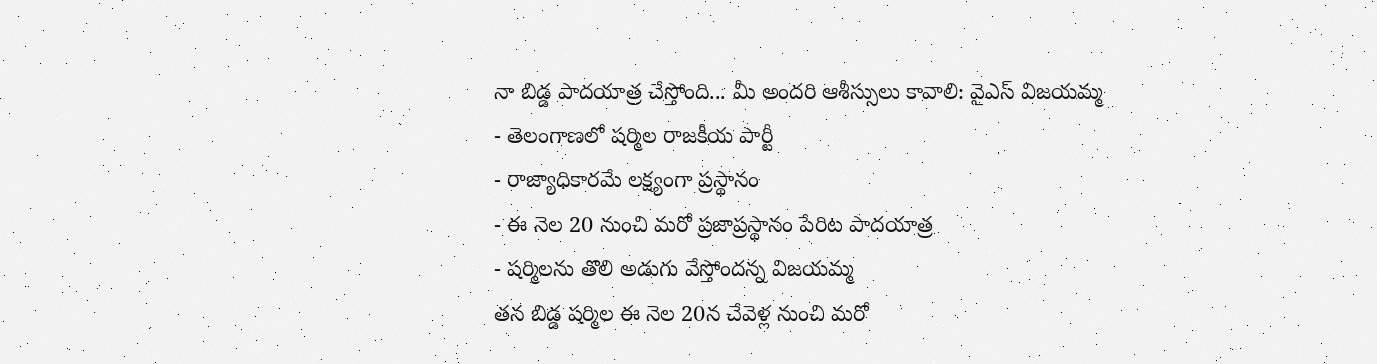నా బిడ్డ పాదయాత్ర చేస్తోంది... మీ అందరి ఆశీస్సులు కావాలి: వైఎస్ విజయమ్మ
- తెలంగాణలో షర్మిల రాజకీయ పార్టీ
- రాజ్యాధికారమే లక్ష్యంగా ప్రస్థానం
- ఈ నెల 20 నుంచి మరో ప్రజాప్రస్థానం పేరిట పాదయాత్ర
- షర్మిలను తొలి అడుగు వేస్తోందన్న విజయమ్మ
తన బిడ్డ షర్మిల ఈ నెల 20న చేవెళ్ల నుంచి మరో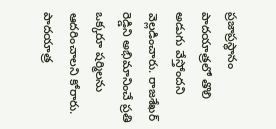ప్రజాప్రస్థానం పాదయాత్రలో తొలి అడుగు వేస్తోందని వెల్లడించారు. రాజశేఖర్ రెడ్డిని అభిమానించే ప్రతి ఒక్కరూ షర్మిలను ఆదరించాలని కోరారు. పాదయాత్ర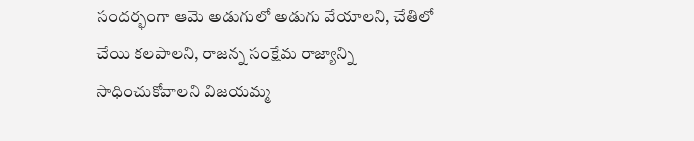సందర్భంగా ఆమె అడుగులో అడుగు వేయాలని, చేతిలో చేయి కలపాలని, రాజన్న సంక్షేమ రాజ్యాన్ని సాధించుకోవాలని విజయమ్మ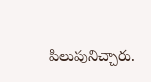పిలుపునిచ్చారు.